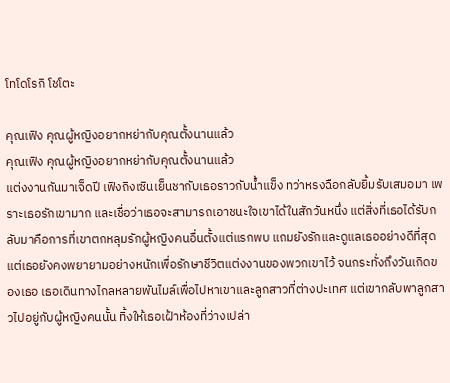โทโดโรกิ โชโตะ

คุณเฟิง คุณผู้หญิงอยากหย่ากับคุณตั้งนานแล้ว
คุณเฟิง คุณผู้หญิงอยากหย่ากับคุณตั้งนานแล้ว
แต่งงานกันมาเจ็ดปี เฟิงถิงเซินเย็นชากับเธอราวกับน้ำแข็ง ทว่าหรงฉือกลับยิ้มรับเสมอมา เพราะเธอรักเขามาก และเชื่อว่าเธอจะสามารถเอาชนะใจเขาได้ในสักวันหนึ่ง แต่สิ่งที่เธอได้รับกลับมาคือการที่เขาตกหลุมรักผู้หญิงคนอื่นตั้งแต่แรกพบ แถมยังรักและดูแลเธออย่างดีที่สุด แต่เธอยังคงพยายามอย่างหนักเพื่อรักษาชีวิตแต่งงานของพวกเขาไว้ จนกระทั่งถึงวันเกิดของเธอ เธอเดินทางไกลหลายพันไมล์เพื่อไปหาเขาและลูกสาวที่ต่างปะเทศ แต่เขากลับพาลูกสาวไปอยู่กับผู้หญิงคนนั้น ทิ้งให้เธอเฝ้าห้องที่ว่างเปล่า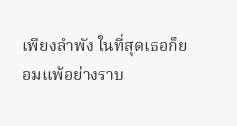เพียงลำพัง ในที่สุดเธอก็ยอมแพ้อย่างราบ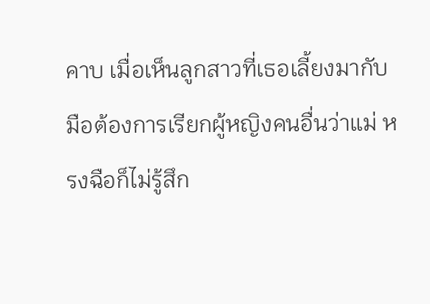คาบ เมื่อเห็นลูกสาวที่เธอเลี้ยงมากับมือต้องการเรียกผู้หญิงคนอื่นว่าแม่ หรงฉือก็ไม่รู้สึก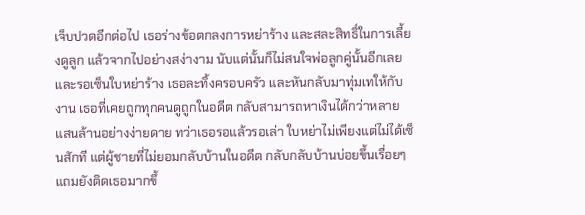เจ็บปวดอีกต่อไป เธอร่างข้อตกลงการหย่าร้าง และสละสิทธิ์ในการเลี้ยงดูลูก แล้วจากไปอย่างสง่างาม นับแต่นั้นก็ไม่สนใจพ่อลูกคู่นั้นอีกเลย และรอเซ็นใบหย่าร้าง เธอละทิ้งครอบครัว และหันกลับมาทุ่มเทให้กับงาน เธอที่เคยถูกทุกคนดูถูกในอดีต กลับสามารถหาเงินได้กว่าหลายแสนล้านอย่างง่ายดาย ทว่าเธอรอแล้วรอเล่า ใบหย่าไม่เพียงแต่ไม่ได้เซ็นสักที แต่ผู้ชายที่ไม่ยอมกลับบ้านในอดีต กลับกลับบ้านบ่อยขึ้นเรื่อยๆ แถมยังติดเธอมากขึ้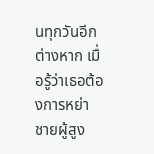นทุกวันอีกต่างหาก เมื่อรู้ว่าเธอต้องการหย่า ชายผู้สูง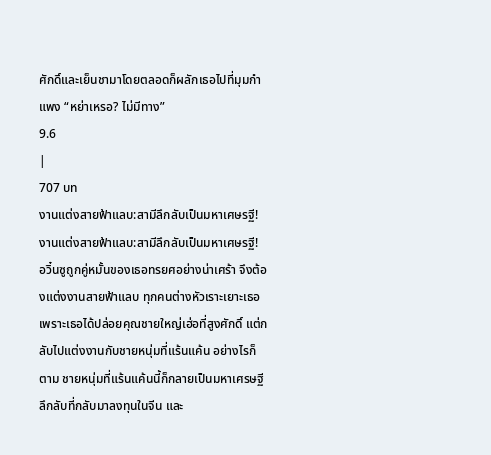ศักดิ์และเย็นชามาโดยตลอดก็ผลักเธอไปที่มุมกำแพง “หย่าเหรอ? ไม่มีทาง”
9.6
|
707 บท
งานแต่งสายฟ้าแลบ:สามีลึกลับเป็นมหาเศษรฐี!
งานแต่งสายฟ้าแลบ:สามีลึกลับเป็นมหาเศษรฐี!
อวิ๋นซูถูกคู่หมั้นของเธอทรยศอย่างน่าเศร้า จึงต้องแต่งงานสายฟ้าแลบ ทุกคนต่างหัวเราะเยาะเธอ เพราะเธอได้ปล่อยคุณชายใหญ่เฮ่อที่สูงศักดิ์ แต่กลับไปแต่งงานกับชายหนุ่มที่แร้นแค้น อย่างไรก็ตาม ชายหนุ่มที่แร้นแค้นนี้ก็กลายเป็นมหาเศรษฐีลึกลับที่กลับมาลงทุนในจีน และ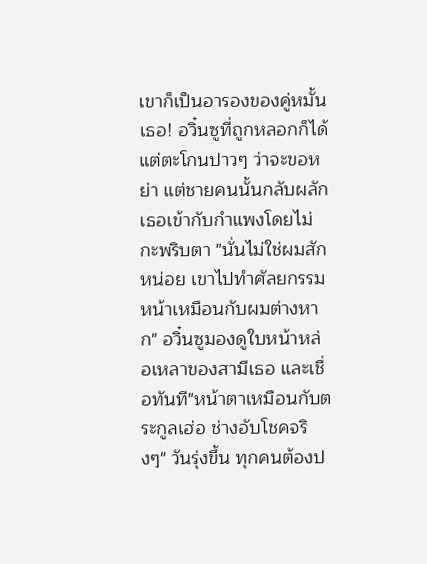เขาก็เป็นอารองของคู่หมั้นเธอ! อวิ๋นซูที่ถูกหลอกก็ได้แต่ตะโกนปาวๆ ว่าจะขอหย่า แต่ชายคนนั้นกลับผลักเธอเข้ากับกำแพงโดยไม่กะพริบตา "นั่นไม่ใช่ผมสักหน่อย เขาไปทำศัลยกรรมหน้าเหมือนกับผมต่างหาก" อวิ๋นซูมองดูใบหน้าหล่อเหลาของสามีเธอ และเชื่อทันที"หน้าตาเหมือนกับตระกูลเฮ่อ ช่างอับโชคจริงๆ" วันรุ่งขึ้น ทุกคนต้องป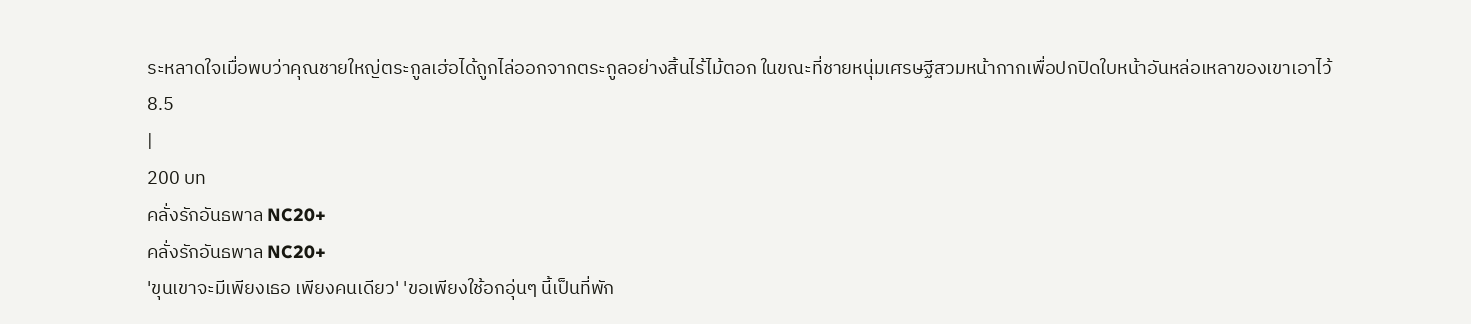ระหลาดใจเมื่อพบว่าคุณชายใหญ่ตระกูลเฮ่อได้ถูกไล่ออกจากตระกูลอย่างสิ้นไร้ไม้ตอก ในขณะที่ชายหนุ่มเศรษฐีสวมหน้ากากเพื่อปกปิดใบหน้าอันหล่อเหลาของเขาเอาไว้
8.5
|
200 บท
คลั่งรักอันธพาล NC20+
คลั่งรักอันธพาล NC20+
'ขุนเขาจะมีเพียงเธอ เพียงคนเดียว' 'ขอเพียงใช้อกอุ่นๆ นี้เป็นที่พัก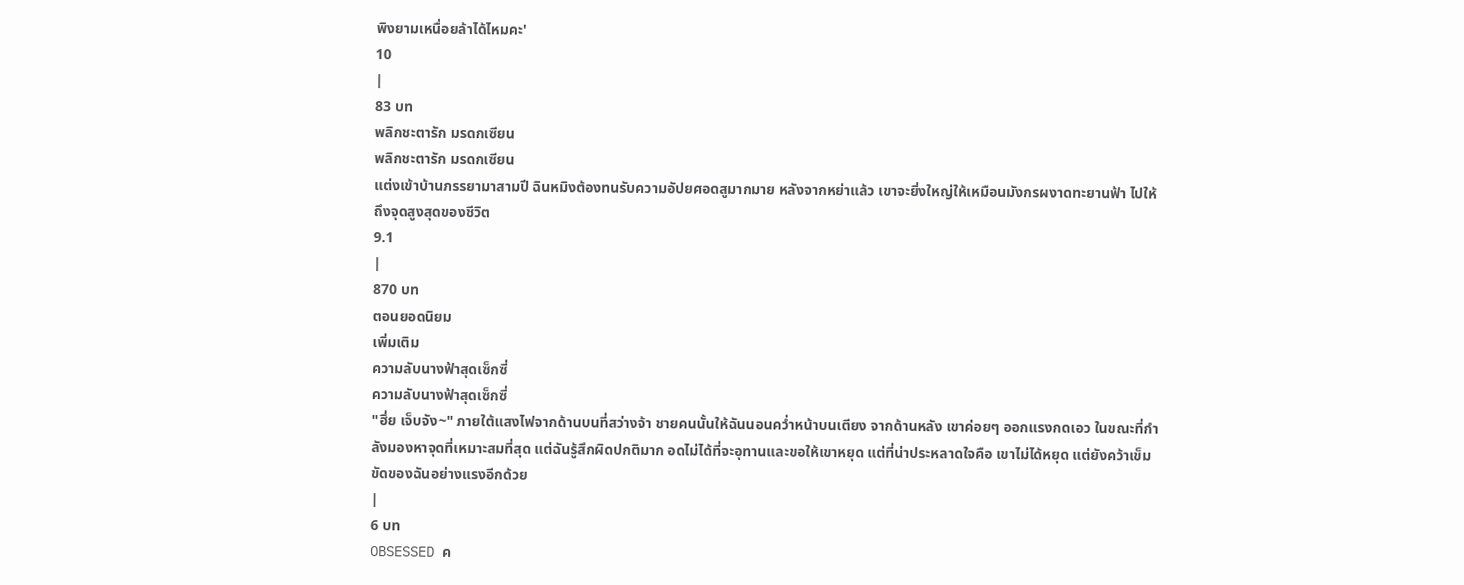พิงยามเหนื่อยล้าได้ไหมคะ'
10
|
83 บท
พลิกชะตารัก มรดกเซียน
พลิกชะตารัก มรดกเซียน
แต่งเข้าบ้านภรรยามาสามปี ฉินหมิงต้องทนรับความอัปยศอดสูมากมาย หลังจากหย่าแล้ว เขาจะยิ่งใหญ่ให้เหมือนมังกรผงาดทะยานฟ้า ไปให้ถึงจุดสูงสุดของชีวิต
9.1
|
870 บท
ตอนยอดนิยม
เพิ่มเติม
ความลับนางฟ้าสุดเซ็กซี่
ความลับนางฟ้าสุดเซ็กซี่
"ฮึ่ย เจ็บจัง~" ภายใต้แสงไฟจากด้านบนที่สว่างจ้า ชายคนนั้นให้ฉันนอนคว่ำหน้าบนเตียง จากด้านหลัง เขาค่อยๆ ออกแรงกดเอว ในขณะที่กำลังมองหาจุดที่เหมาะสมที่สุด แต่ฉันรู้สึกผิดปกติมาก อดไม่ได้ที่จะอุทานและขอให้เขาหยุด แต่ที่น่าประหลาดใจคือ เขาไม่ได้หยุด แต่ยังคว้าเข็มขัดของฉันอย่างแรงอีกด้วย
|
6 บท
OBSESSED ค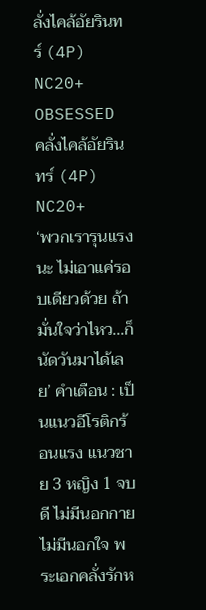ลั่งไคล้อัยรินทร์ (4P) NC20+
OBSESSED คลั่งไคล้อัยรินทร์ (4P) NC20+
‘พวกเรารุนแรงนะ ไม่เอาแค่รอบเดียวด้วย ถ้ามั่นใจว่าไหว...ก็นัดวันมาได้เลย’ คำเตือน : เป็นแนวอีโรติกร้อนแรง แนวชาย 3 หญิง 1 จบดี ไม่มีนอกกาย ไม่มีนอกใจ พระเอกคลั่งรักห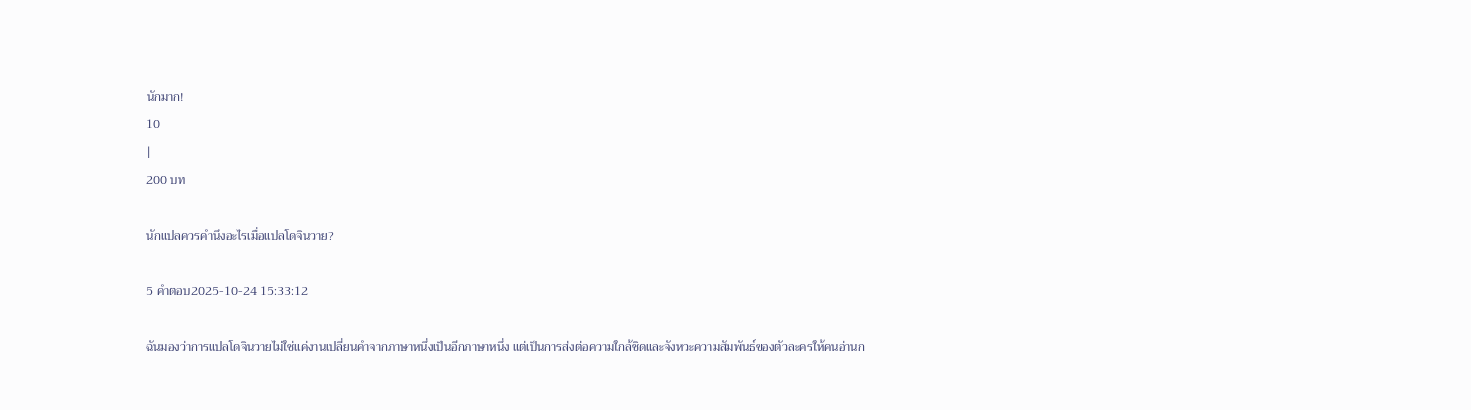นักมาก!
10
|
200 บท

นักแปลควรคำนึงอะไรเมื่อแปลโดจินวาย?

5 คำตอบ2025-10-24 15:33:12

ฉันมองว่าการแปลโดจินวายไม่ใช่แค่งานเปลี่ยนคำจากภาษาหนึ่งเป็นอีกภาษาหนึ่ง แต่เป็นการส่งต่อความใกล้ชิดและจังหวะความสัมพันธ์ของตัวละครให้คนอ่านก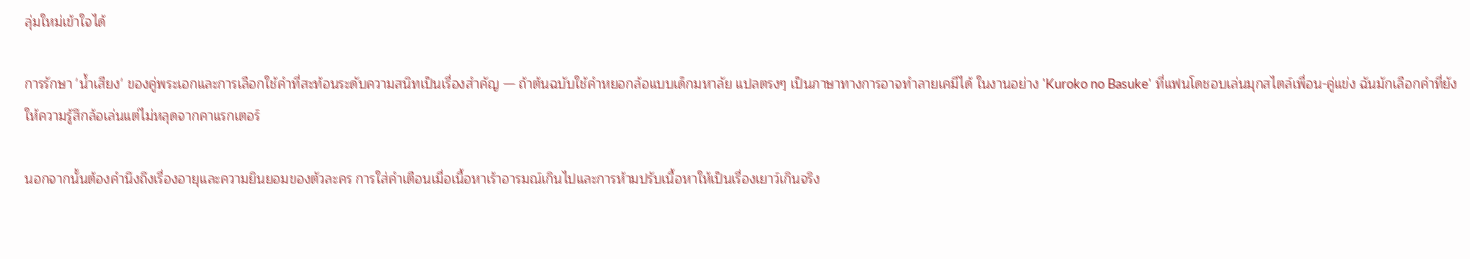ลุ่มใหม่เข้าใจได้

การรักษา 'น้ำเสียง' ของคู่พระเอกและการเลือกใช้คำที่สะท้อนระดับความสนิทเป็นเรื่องสำคัญ — ถ้าต้นฉบับใช้คำหยอกล้อแบบเด็กมหาลัย แปลตรงๆ เป็นภาษาทางการอาจทำลายเคมีได้ ในงานอย่าง 'Kuroko no Basuke' ที่แฟนโดชอบเล่นมุกสไตล์เพื่อน-คู่แข่ง ฉันมักเลือกคำที่ยังให้ความรู้สึกล้อเล่นแต่ไม่หลุดจากคาแรกเตอร์

นอกจากนั้นต้องคำนึงถึงเรื่องอายุและความยินยอมของตัวละคร การใส่คำเตือนเมื่อเนื้อหาเร้าอารมณ์เกินไปและการห้ามปรับเนื้อหาให้เป็นเรื่องเยาว์เกินจริง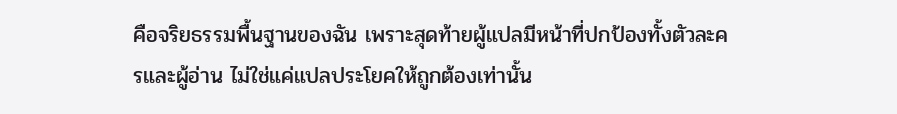คือจริยธรรมพื้นฐานของฉัน เพราะสุดท้ายผู้แปลมีหน้าที่ปกป้องทั้งตัวละครและผู้อ่าน ไม่ใช่แค่แปลประโยคให้ถูกต้องเท่านั้น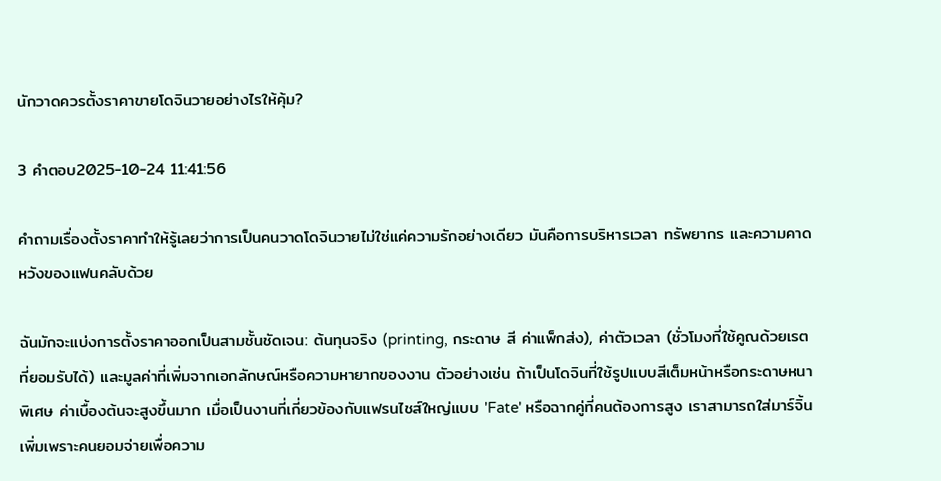นักวาดควรตั้งราคาขายโดจินวายอย่างไรให้คุ้ม?

3 คำตอบ2025-10-24 11:41:56

คำถามเรื่องตั้งราคาทำให้รู้เลยว่าการเป็นคนวาดโดจินวายไม่ใช่แค่ความรักอย่างเดียว มันคือการบริหารเวลา ทรัพยากร และความคาดหวังของแฟนคลับด้วย

ฉันมักจะแบ่งการตั้งราคาออกเป็นสามชั้นชัดเจน: ต้นทุนจริง (printing, กระดาษ สี ค่าแพ็กส่ง), ค่าตัวเวลา (ชั่วโมงที่ใช้คูณด้วยเรตที่ยอมรับได้) และมูลค่าที่เพิ่มจากเอกลักษณ์หรือความหายากของงาน ตัวอย่างเช่น ถ้าเป็นโดจินที่ใช้รูปแบบสีเต็มหน้าหรือกระดาษหนาพิเศษ ค่าเบื้องต้นจะสูงขึ้นมาก เมื่อเป็นงานที่เกี่ยวข้องกับแฟรนไชส์ใหญ่แบบ 'Fate' หรือฉากคู่ที่คนต้องการสูง เราสามารถใส่มาร์จิ้นเพิ่มเพราะคนยอมจ่ายเพื่อความ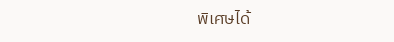พิเศษได้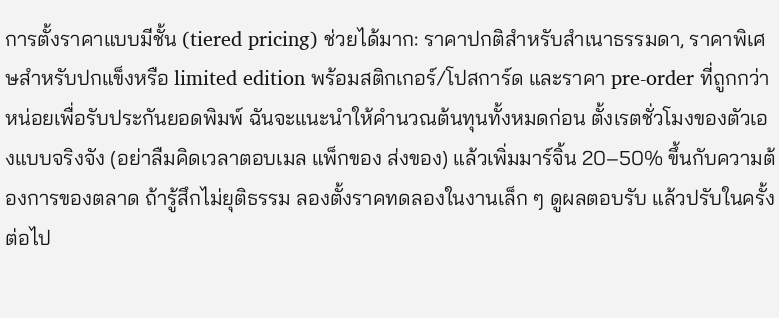การตั้งราคาแบบมีชั้น (tiered pricing) ช่วยได้มาก: ราคาปกติสำหรับสำเนาธรรมดา, ราคาพิเศษสำหรับปกแข็งหรือ limited edition พร้อมสติกเกอร์/โปสการ์ด และราคา pre-order ที่ถูกกว่าหน่อยเพื่อรับประกันยอดพิมพ์ ฉันจะแนะนำให้คำนวณต้นทุนทั้งหมดก่อน ตั้งเรตชั่วโมงของตัวเองแบบจริงจัง (อย่าลืมคิดเวลาตอบเมล แพ็กของ ส่งของ) แล้วเพิ่มมาร์จิ้น 20–50% ขึ้นกับความต้องการของตลาด ถ้ารู้สึกไม่ยุติธรรม ลองตั้งราคทดลองในงานเล็ก ๆ ดูผลตอบรับ แล้วปรับในครั้งต่อไป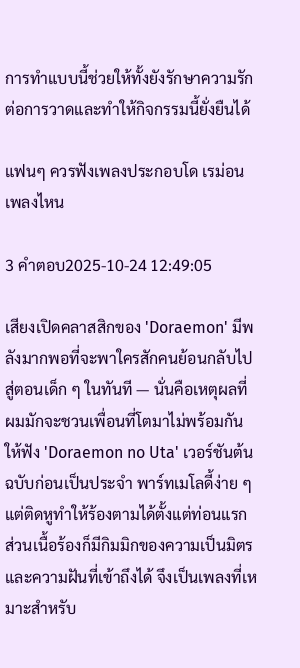การทำแบบนี้ช่วยให้ทั้งยังรักษาความรักต่อการวาดและทำให้กิจกรรมนี้ยั่งยืนได้

แฟนๆ ควรฟังเพลงประกอบโด เรม่อน เพลงไหน

3 คำตอบ2025-10-24 12:49:05

เสียงเปิดคลาสสิกของ 'Doraemon' มีพลังมากพอที่จะพาใครสักคนย้อนกลับไปสู่ตอนเด็ก ๆ ในทันที — นั่นคือเหตุผลที่ผมมักจะชวนเพื่อนที่โตมาไม่พร้อมกันให้ฟัง 'Doraemon no Uta' เวอร์ชันต้นฉบับก่อนเป็นประจำ พาร์ทเมโลดี้ง่าย ๆ แต่ติดหูทำให้ร้องตามได้ตั้งแต่ท่อนแรก ส่วนเนื้อร้องก็มีกิมมิกของความเป็นมิตรและความฝันที่เข้าถึงได้ จึงเป็นเพลงที่เหมาะสำหรับ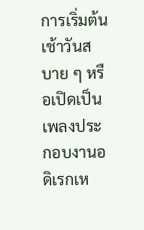การเริ่มต้นเช้าวันสบาย ๆ หรือเปิดเป็นเพลงประกอบงานอดิเรกเห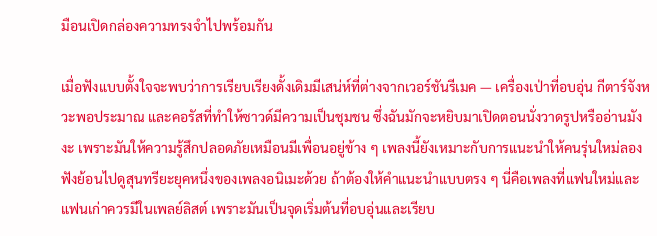มือนเปิดกล่องความทรงจำไปพร้อมกัน

เมื่อฟังแบบตั้งใจจะพบว่าการเรียบเรียงดั้งเดิมมีเสน่ห์ที่ต่างจากเวอร์ชันรีเมค — เครื่องเป่าที่อบอุ่น กีตาร์จังหวะพอประมาณ และคอรัสที่ทำให้ซาวด์มีความเป็นชุมชน ซึ่งฉันมักจะหยิบมาเปิดตอนนั่งวาดรูปหรืออ่านมังงะ เพราะมันให้ความรู้สึกปลอดภัยเหมือนมีเพื่อนอยู่ข้าง ๆ เพลงนี้ยังเหมาะกับการแนะนำให้คนรุ่นใหม่ลองฟังย้อนไปดูสุนทรียะยุคหนึ่งของเพลงอนิเมะด้วย ถ้าต้องให้คำแนะนำแบบตรง ๆ นี่คือเพลงที่แฟนใหม่และแฟนเก่าควรมีในเพลย์ลิสต์ เพราะมันเป็นจุดเริ่มต้นที่อบอุ่นและเรียบ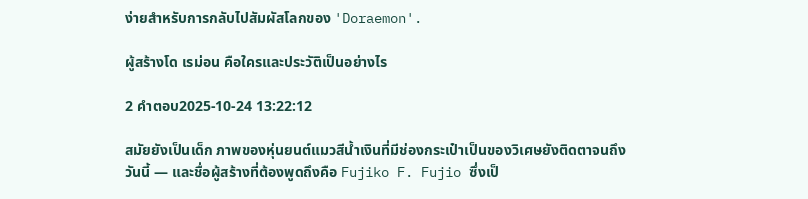ง่ายสำหรับการกลับไปสัมผัสโลกของ 'Doraemon'.

ผู้สร้างโด เรม่อน คือใครและประวัติเป็นอย่างไร

2 คำตอบ2025-10-24 13:22:12

สมัยยังเป็นเด็ก ภาพของหุ่นยนต์แมวสีน้ำเงินที่มีช่องกระเป๋าเป็นของวิเศษยังติดตาจนถึงวันนี้ — และชื่อผู้สร้างที่ต้องพูดถึงคือ Fujiko F. Fujio ซึ่งเป็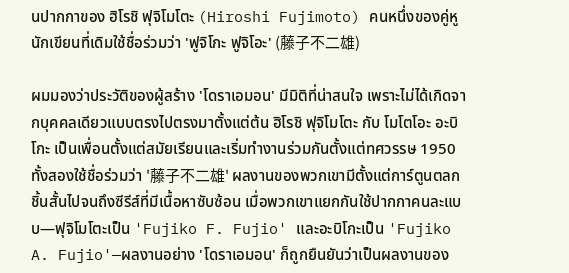นปากกาของ ฮิโรชิ ฟุจิโมโตะ (Hiroshi Fujimoto) คนหนึ่งของคู่หูนักเขียนที่เดิมใช้ชื่อร่วมว่า 'ฟูจิโกะ ฟูจิโอะ' (藤子不二雄)

ผมมองว่าประวัติของผู้สร้าง 'โดราเอมอน' มีมิติที่น่าสนใจ เพราะไม่ได้เกิดจากบุคคลเดียวแบบตรงไปตรงมาตั้งแต่ต้น ฮิโรชิ ฟุจิโมโตะ กับ โมโตโอะ อะบิโกะ เป็นเพื่อนตั้งแต่สมัยเรียนและเริ่มทำงานร่วมกันตั้งแต่ทศวรรษ 1950 ทั้งสองใช้ชื่อร่วมว่า '藤子不二雄' ผลงานของพวกเขามีตั้งแต่การ์ตูนตลกชิ้นสั้นไปจนถึงซีรีส์ที่มีเนื้อหาซับซ้อน เมื่อพวกเขาแยกกันใช้ปากกาคนละแบบ—ฟุจิโมโตะเป็น 'Fujiko F. Fujio' และอะบิโกะเป็น 'Fujiko A. Fujio'—ผลงานอย่าง 'โดราเอมอน' ก็ถูกยืนยันว่าเป็นผลงานของ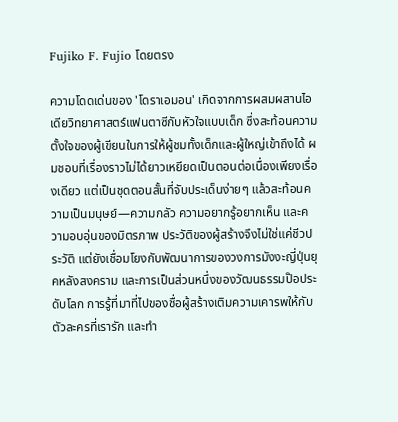Fujiko F. Fujio โดยตรง

ความโดดเด่นของ 'โดราเอมอน' เกิดจากการผสมผสานไอเดียวิทยาศาสตร์แฟนตาซีกับหัวใจแบบเด็ก ซึ่งสะท้อนความตั้งใจของผู้เขียนในการให้ผู้ชมทั้งเด็กและผู้ใหญ่เข้าถึงได้ ผมชอบที่เรื่องราวไม่ได้ยาวเหยียดเป็นตอนต่อเนื่องเพียงเรื่องเดียว แต่เป็นชุดตอนสั้นที่จับประเด็นง่ายๆ แล้วสะท้อนความเป็นมนุษย์—ความกลัว ความอยากรู้อยากเห็น และความอบอุ่นของมิตรภาพ ประวัติของผู้สร้างจึงไม่ใช่แค่ชีวประวัติ แต่ยังเชื่อมโยงกับพัฒนาการของวงการมังงะญี่ปุ่นยุคหลังสงคราม และการเป็นส่วนหนึ่งของวัฒนธรรมป๊อประดับโลก การรู้ที่มาที่ไปของชื่อผู้สร้างเติมความเคารพให้กับตัวละครที่เรารัก และทำ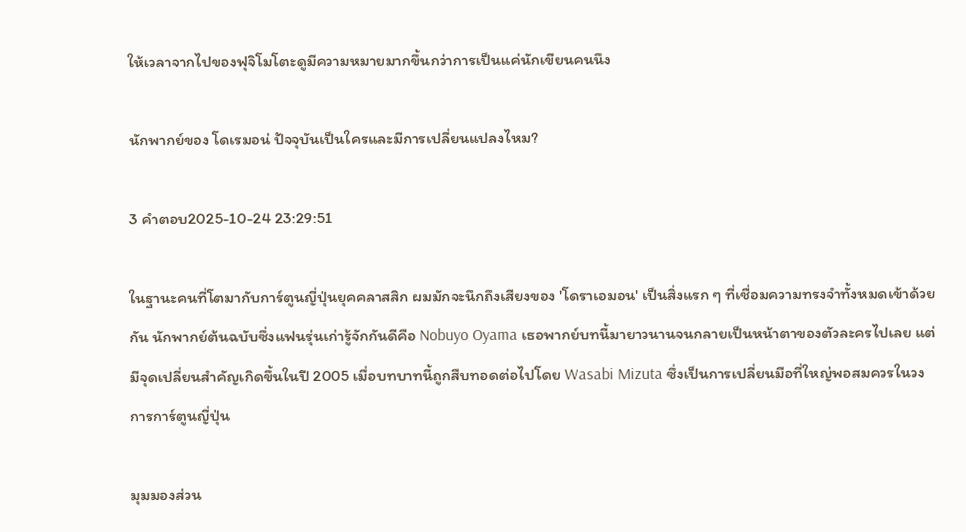ให้เวลาจากไปของฟุจิโมโตะดูมีความหมายมากขึ้นกว่าการเป็นแค่นักเขียนคนนึง

นักพากย์ของ โดเรมอน่ ปัจจุบันเป็นใครและมีการเปลี่ยนแปลงไหม?

3 คำตอบ2025-10-24 23:29:51

ในฐานะคนที่โตมากับการ์ตูนญี่ปุ่นยุคคลาสสิก ผมมักจะนึกถึงเสียงของ 'โดราเอมอน' เป็นสิ่งแรก ๆ ที่เชื่อมความทรงจำทั้งหมดเข้าด้วยกัน นักพากย์ต้นฉบับซึ่งแฟนรุ่นเก่ารู้จักกันดีคือ Nobuyo Oyama เธอพากย์บทนี้มายาวนานจนกลายเป็นหน้าตาของตัวละครไปเลย แต่มีจุดเปลี่ยนสำคัญเกิดขึ้นในปี 2005 เมื่อบทบาทนี้ถูกสืบทอดต่อไปโดย Wasabi Mizuta ซึ่งเป็นการเปลี่ยนมือที่ใหญ่พอสมควรในวงการการ์ตูนญี่ปุ่น

มุมมองส่วน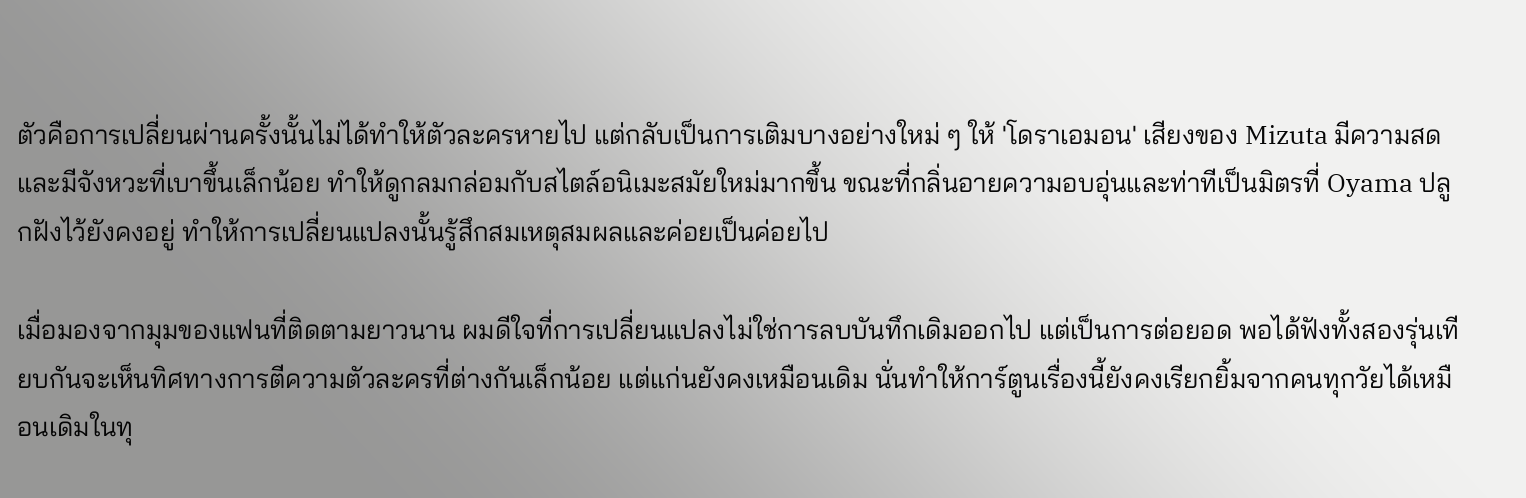ตัวคือการเปลี่ยนผ่านครั้งนั้นไม่ได้ทำให้ตัวละครหายไป แต่กลับเป็นการเติมบางอย่างใหม่ ๆ ให้ 'โดราเอมอน' เสียงของ Mizuta มีความสดและมีจังหวะที่เบาขึ้นเล็กน้อย ทำให้ดูกลมกล่อมกับสไตล์อนิเมะสมัยใหม่มากขึ้น ขณะที่กลิ่นอายความอบอุ่นและท่าทีเป็นมิตรที่ Oyama ปลูกฝังไว้ยังคงอยู่ ทำให้การเปลี่ยนแปลงนั้นรู้สึกสมเหตุสมผลและค่อยเป็นค่อยไป

เมื่อมองจากมุมของแฟนที่ติดตามยาวนาน ผมดีใจที่การเปลี่ยนแปลงไม่ใช่การลบบันทึกเดิมออกไป แต่เป็นการต่อยอด พอได้ฟังทั้งสองรุ่นเทียบกันจะเห็นทิศทางการตีความตัวละครที่ต่างกันเล็กน้อย แต่แก่นยังคงเหมือนเดิม นั่นทำให้การ์ตูนเรื่องนี้ยังคงเรียกยิ้มจากคนทุกวัยได้เหมือนเดิมในทุ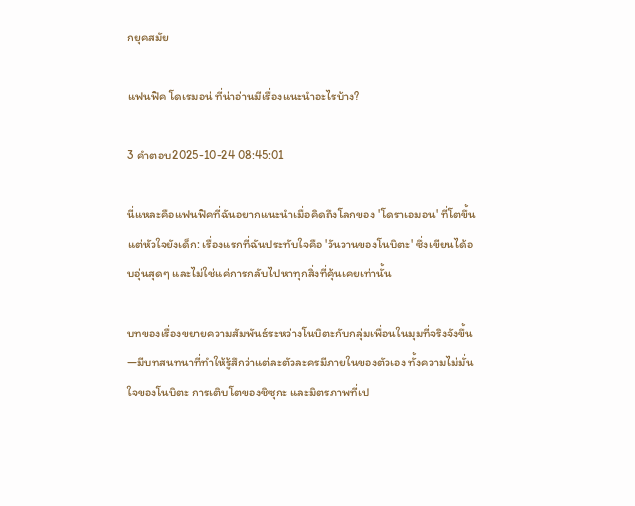กยุคสมัย

แฟนฟิค โดเรมอน่ ที่น่าอ่านมีเรื่องแนะนำอะไรบ้าง?

3 คำตอบ2025-10-24 08:45:01

นี่แหละคือแฟนฟิคที่ฉันอยากแนะนำเมื่อคิดถึงโลกของ 'โดราเอมอน' ที่โตขึ้นแต่หัวใจยังเด็ก: เรื่องแรกที่ฉันประทับใจคือ 'วันวานของโนบิตะ' ซึ่งเขียนได้อบอุ่นสุดๆ และไม่ใช่แค่การกลับไปหาทุกสิ่งที่คุ้นเคยเท่านั้น

บทของเรื่องขยายความสัมพันธ์ระหว่างโนบิตะกับกลุ่มเพื่อนในมุมที่จริงจังขึ้น—มีบทสนทนาที่ทำให้รู้สึกว่าแต่ละตัวละครมีภายในของตัวเอง ทั้งความไม่มั่นใจของโนบิตะ การเติบโตของชิซุกะ และมิตรภาพที่เป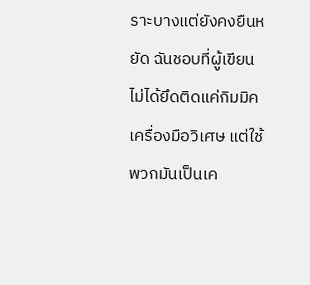ราะบางแต่ยังคงยืนหยัด ฉันชอบที่ผู้เขียนไม่ได้ยึดติดแค่กิมมิคเครื่องมือวิเศษ แต่ใช้พวกมันเป็นเค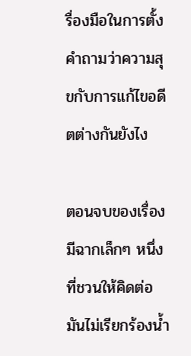รื่องมือในการตั้งคำถามว่าความสุขกับการแก้ไขอดีตต่างกันยังไง

ตอนจบของเรื่องมีฉากเล็กๆ หนึ่งที่ชวนให้คิดต่อ มันไม่เรียกร้องน้ำ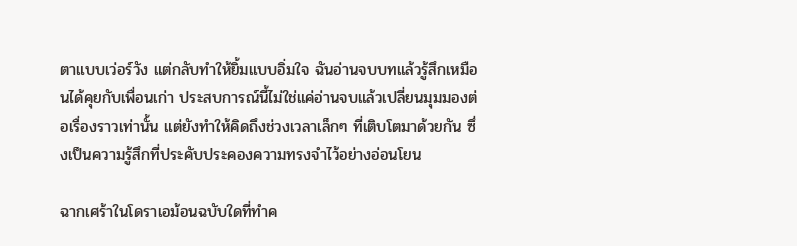ตาแบบเว่อร์วัง แต่กลับทำให้ยิ้มแบบอิ่มใจ ฉันอ่านจบบทแล้วรู้สึกเหมือนได้คุยกับเพื่อนเก่า ประสบการณ์นี้ไม่ใช่แค่อ่านจบแล้วเปลี่ยนมุมมองต่อเรื่องราวเท่านั้น แต่ยังทำให้คิดถึงช่วงเวลาเล็กๆ ที่เติบโตมาด้วยกัน ซึ่งเป็นความรู้สึกที่ประคับประคองความทรงจำไว้อย่างอ่อนโยน

ฉากเศร้าในโดราเอม้อนฉบับใดที่ทำค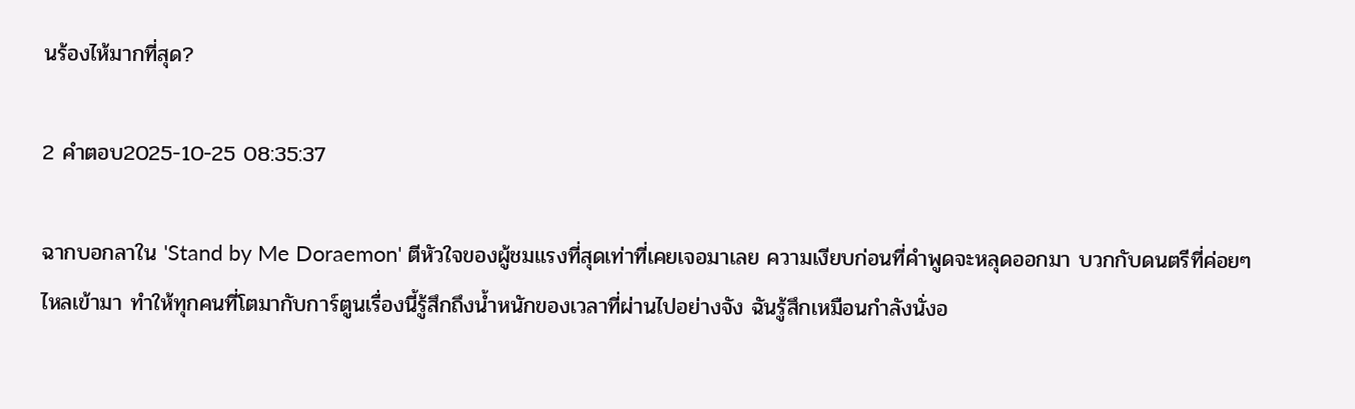นร้องไห้มากที่สุด?

2 คำตอบ2025-10-25 08:35:37

ฉากบอกลาใน 'Stand by Me Doraemon' ตีหัวใจของผู้ชมแรงที่สุดเท่าที่เคยเจอมาเลย ความเงียบก่อนที่คำพูดจะหลุดออกมา บวกกับดนตรีที่ค่อยๆ ไหลเข้ามา ทำให้ทุกคนที่โตมากับการ์ตูนเรื่องนี้รู้สึกถึงน้ำหนักของเวลาที่ผ่านไปอย่างจัง ฉันรู้สึกเหมือนกำลังนั่งอ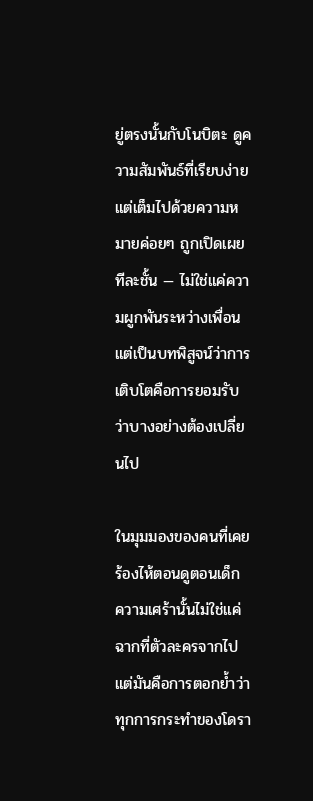ยู่ตรงนั้นกับโนบิตะ ดูความสัมพันธ์ที่เรียบง่ายแต่เต็มไปด้วยความหมายค่อยๆ ถูกเปิดเผยทีละชั้น — ไม่ใช่แค่ความผูกพันระหว่างเพื่อน แต่เป็นบทพิสูจน์ว่าการเติบโตคือการยอมรับว่าบางอย่างต้องเปลี่ยนไป

ในมุมมองของคนที่เคยร้องไห้ตอนดูตอนเด็ก ความเศร้านั้นไม่ใช่แค่ฉากที่ตัวละครจากไป แต่มันคือการตอกย้ำว่าทุกการกระทำของโดรา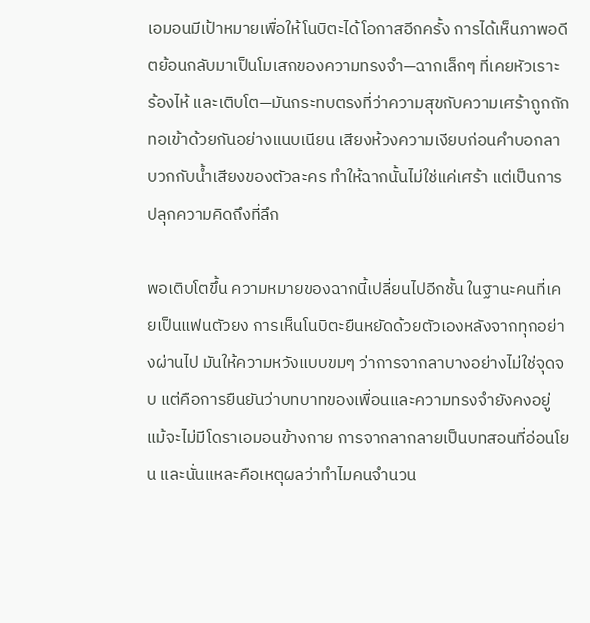เอมอนมีเป้าหมายเพื่อให้โนบิตะได้โอกาสอีกครั้ง การได้เห็นภาพอดีตย้อนกลับมาเป็นโมเสกของความทรงจำ—ฉากเล็กๆ ที่เคยหัวเราะ ร้องไห้ และเติบโต—มันกระทบตรงที่ว่าความสุขกับความเศร้าถูกถักทอเข้าด้วยกันอย่างแนบเนียน เสียงห้วงความเงียบก่อนคำบอกลา บวกกับน้ำเสียงของตัวละคร ทำให้ฉากนั้นไม่ใช่แค่เศร้า แต่เป็นการปลุกความคิดถึงที่ลึก

พอเติบโตขึ้น ความหมายของฉากนี้เปลี่ยนไปอีกชั้น ในฐานะคนที่เคยเป็นแฟนตัวยง การเห็นโนบิตะยืนหยัดด้วยตัวเองหลังจากทุกอย่างผ่านไป มันให้ความหวังแบบขมๆ ว่าการจากลาบางอย่างไม่ใช่จุดจบ แต่คือการยืนยันว่าบทบาทของเพื่อนและความทรงจำยังคงอยู่ แม้จะไม่มีโดราเอมอนข้างกาย การจากลากลายเป็นบทสอนที่อ่อนโยน และนั่นแหละคือเหตุผลว่าทำไมคนจำนวน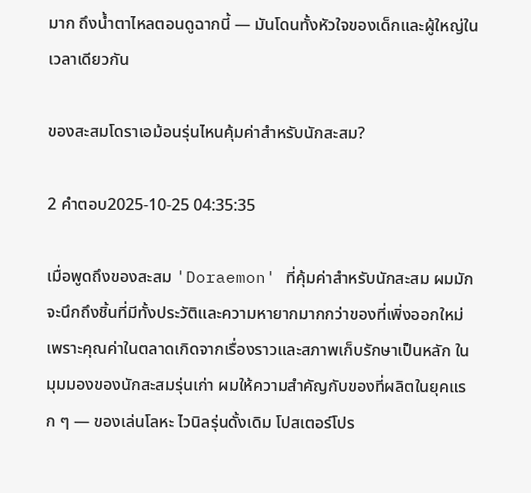มาก ถึงน้ำตาไหลตอนดูฉากนี้ — มันโดนทั้งหัวใจของเด็กและผู้ใหญ่ในเวลาเดียวกัน

ของสะสมโดราเอม้อนรุ่นไหนคุ้มค่าสำหรับนักสะสม?

2 คำตอบ2025-10-25 04:35:35

เมื่อพูดถึงของสะสม 'Doraemon' ที่คุ้มค่าสำหรับนักสะสม ผมมักจะนึกถึงชิ้นที่มีทั้งประวัติและความหายากมากกว่าของที่เพิ่งออกใหม่เพราะคุณค่าในตลาดเกิดจากเรื่องราวและสภาพเก็บรักษาเป็นหลัก ในมุมมองของนักสะสมรุ่นเก่า ผมให้ความสำคัญกับของที่ผลิตในยุคแรก ๆ — ของเล่นโลหะ ไวนิลรุ่นดั้งเดิม โปสเตอร์โปร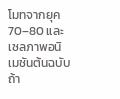โมทจากยุค 70–80 และเซลภาพอนิเมชันต้นฉบับ ถ้า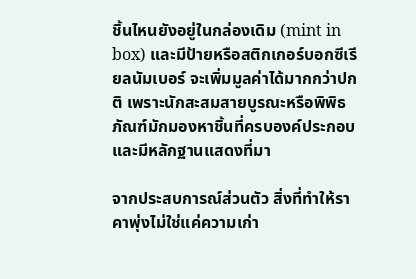ชิ้นไหนยังอยู่ในกล่องเดิม (mint in box) และมีป้ายหรือสติกเกอร์บอกซีเรียลนัมเบอร์ จะเพิ่มมูลค่าได้มากกว่าปกติ เพราะนักสะสมสายบูรณะหรือพิพิธภัณฑ์มักมองหาชิ้นที่ครบองค์ประกอบและมีหลักฐานแสดงที่มา

จากประสบการณ์ส่วนตัว สิ่งที่ทำให้ราคาพุ่งไม่ใช่แค่ความเก่า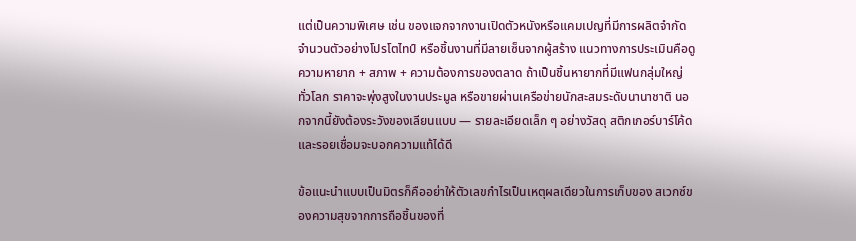แต่เป็นความพิเศษ เช่น ของแจกจากงานเปิดตัวหนังหรือแคมเปญที่มีการผลิตจำกัด จำนวนตัวอย่างโปรโตไทป์ หรือชิ้นงานที่มีลายเซ็นจากผู้สร้าง แนวทางการประเมินคือดูความหายาก + สภาพ + ความต้องการของตลาด ถ้าเป็นชิ้นหายากที่มีแฟนกลุ่มใหญ่ทั่วโลก ราคาจะพุ่งสูงในงานประมูล หรือขายผ่านเครือข่ายนักสะสมระดับนานาชาติ นอกจากนี้ยังต้องระวังของเลียนแบบ — รายละเอียดเล็ก ๆ อย่างวัสดุ สติกเกอร์บาร์โค้ด และรอยเชื่อมจะบอกความแท้ได้ดี

ข้อแนะนำแบบเป็นมิตรก็คืออย่าให้ตัวเลขกำไรเป็นเหตุผลเดียวในการเก็บของ สเวกซ์ของความสุขจากการถือชิ้นของที่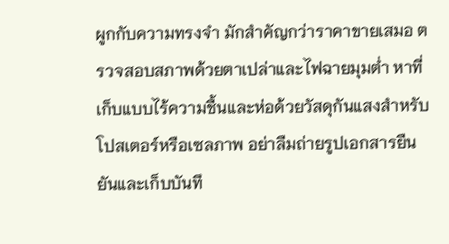ผูกกับความทรงจำ มักสำคัญกว่าราคาขายเสมอ ตรวจสอบสภาพด้วยตาเปล่าและไฟฉายมุมต่ำ หาที่เก็บแบบไร้ความชื้นและห่อด้วยวัสดุกันแสงสำหรับโปสเตอร์หรือเซลภาพ อย่าลืมถ่ายรูปเอกสารยืนยันและเก็บบันทึ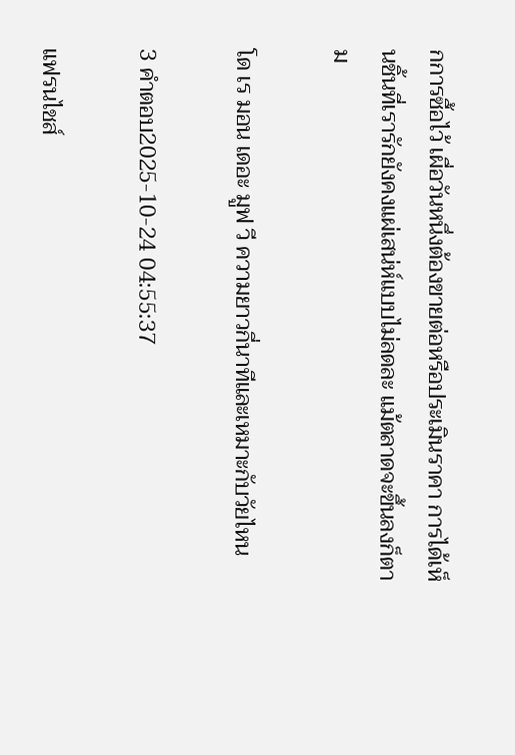กการซื้อไว้ เผื่อวันหนึ่งต้องขายต่อหรือประเมินราคา การได้เห็นชิ้นที่เรารักยังคงแผ่เสน่ห์แบบไม่ลดละ แม้ตลาดจะขึ้นลงก็ตาม

โด เร มอน เดอะ มูฟ วี ความยาวกี่นาทีและเหมาะกับวัยไหน

3 คำตอบ2025-10-24 04:55:37

แฟรนไชส์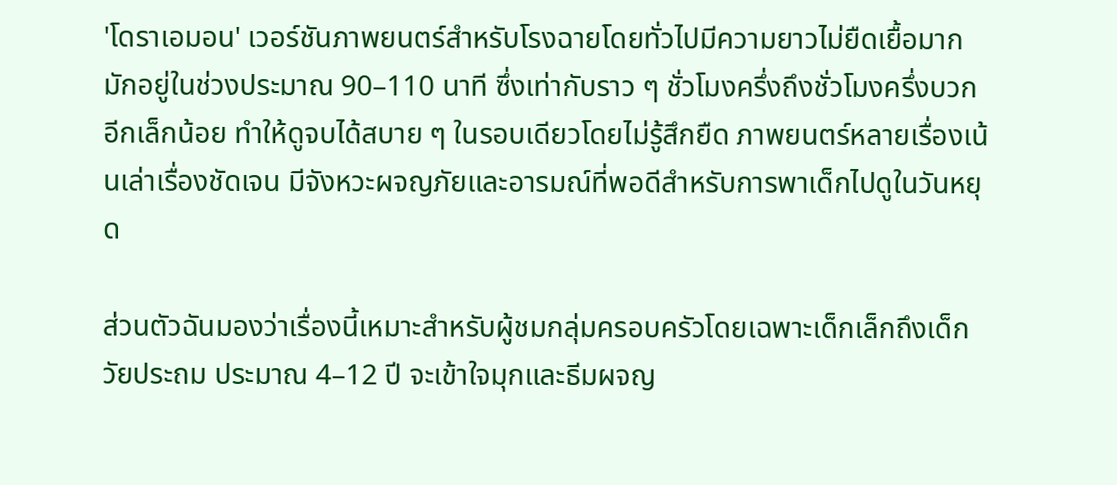'โดราเอมอน' เวอร์ชันภาพยนตร์สำหรับโรงฉายโดยทั่วไปมีความยาวไม่ยืดเยื้อมาก มักอยู่ในช่วงประมาณ 90–110 นาที ซึ่งเท่ากับราว ๆ ชั่วโมงครึ่งถึงชั่วโมงครึ่งบวกอีกเล็กน้อย ทำให้ดูจบได้สบาย ๆ ในรอบเดียวโดยไม่รู้สึกยืด ภาพยนตร์หลายเรื่องเน้นเล่าเรื่องชัดเจน มีจังหวะผจญภัยและอารมณ์ที่พอดีสำหรับการพาเด็กไปดูในวันหยุด

ส่วนตัวฉันมองว่าเรื่องนี้เหมาะสำหรับผู้ชมกลุ่มครอบครัวโดยเฉพาะเด็กเล็กถึงเด็กวัยประถม ประมาณ 4–12 ปี จะเข้าใจมุกและธีมผจญ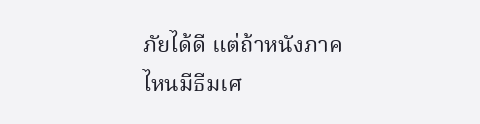ภัยได้ดี แต่ถ้าหนังภาคไหนมีธีมเศ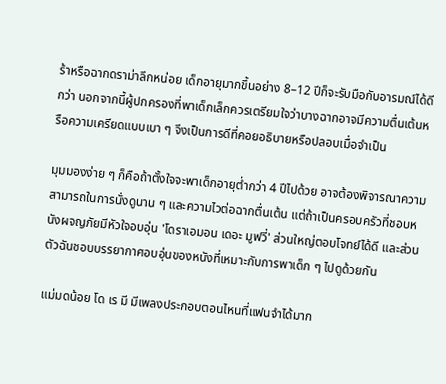ร้าหรือฉากดราม่าลึกหน่อย เด็กอายุมากขึ้นอย่าง 8–12 ปีก็จะรับมือกับอารมณ์ได้ดีกว่า นอกจากนี้ผู้ปกครองที่พาเด็กเล็กควรเตรียมใจว่าบางฉากอาจมีความตื่นเต้นหรือความเครียดแบบเบา ๆ จึงเป็นการดีที่คอยอธิบายหรือปลอบเมื่อจำเป็น

มุมมองง่าย ๆ ก็คือถ้าตั้งใจจะพาเด็กอายุต่ำกว่า 4 ปีไปด้วย อาจต้องพิจารณาความสามารถในการนั่งดูนาน ๆ และความไวต่อฉากตื่นเต้น แต่ถ้าเป็นครอบครัวที่ชอบหนังผจญภัยมีหัวใจอบอุ่น 'โดราเอมอน เดอะ มูฟวี่' ส่วนใหญ่ตอบโจทย์ได้ดี และส่วนตัวฉันชอบบรรยากาศอบอุ่นของหนังที่เหมาะกับการพาเด็ก ๆ ไปดูด้วยกัน

แม่มดน้อย โด เร มี มีเพลงประกอบตอนไหนที่แฟนจำได้มาก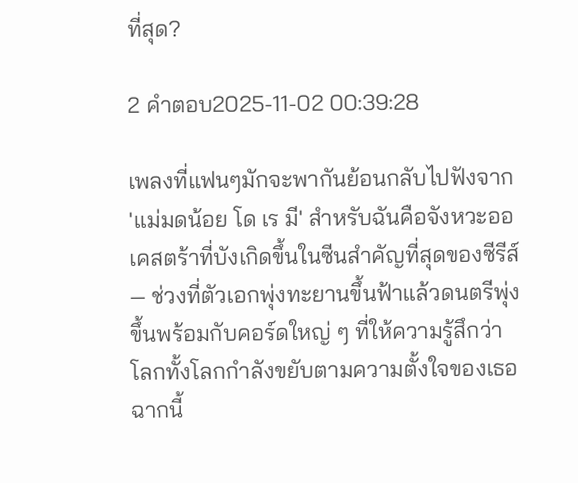ที่สุด?

2 คำตอบ2025-11-02 00:39:28

เพลงที่แฟนๆมักจะพากันย้อนกลับไปฟังจาก 'แม่มดน้อย โด เร มี' สำหรับฉันคือจังหวะออเคสตร้าที่บังเกิดขึ้นในซีนสำคัญที่สุดของซีรีส์ — ช่วงที่ตัวเอกพุ่งทะยานขึ้นฟ้าแล้วดนตรีพุ่งขึ้นพร้อมกับคอร์ดใหญ่ ๆ ที่ให้ความรู้สึกว่าโลกทั้งโลกกำลังขยับตามความตั้งใจของเธอ ฉากนี้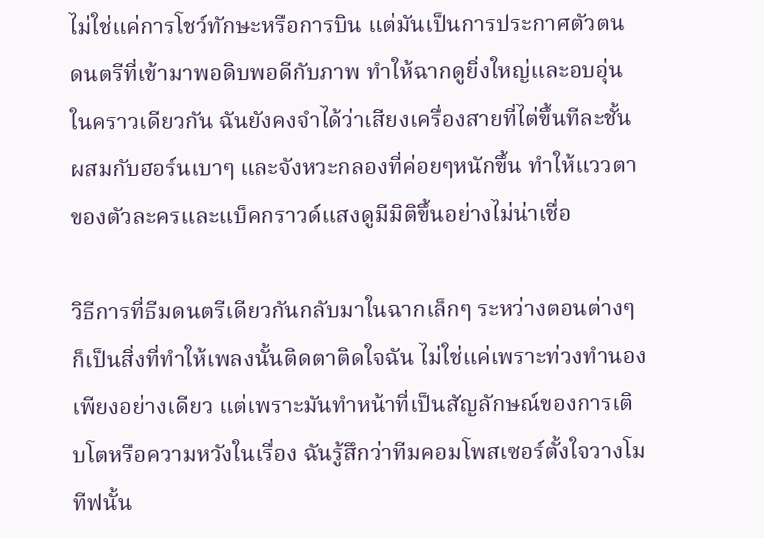ไม่ใช่แค่การโชว์ทักษะหรือการบิน แต่มันเป็นการประกาศตัวตน ดนตรีที่เข้ามาพอดิบพอดีกับภาพ ทำให้ฉากดูยิ่งใหญ่และอบอุ่นในคราวเดียวกัน ฉันยังคงจำได้ว่าเสียงเครื่องสายที่ไต่ขึ้นทีละชั้น ผสมกับฮอร์นเบาๆ และจังหวะกลองที่ค่อยๆหนักขึ้น ทำให้แววตาของตัวละครและแบ็คกราวด์แสงดูมีมิติขึ้นอย่างไม่น่าเชื่อ

วิธีการที่ธีมดนตรีเดียวกันกลับมาในฉากเล็กๆ ระหว่างตอนต่างๆ ก็เป็นสิ่งที่ทำให้เพลงนั้นติดตาติดใจฉัน ไม่ใช่แค่เพราะท่วงทำนองเพียงอย่างเดียว แต่เพราะมันทำหน้าที่เป็นสัญลักษณ์ของการเติบโตหรือความหวังในเรื่อง ฉันรู้สึกว่าทีมคอมโพสเซอร์ตั้งใจวางโมทีฟนั้น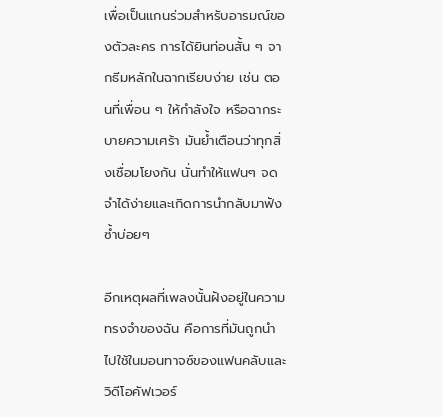เพื่อเป็นแกนร่วมสำหรับอารมณ์ของตัวละคร การได้ยินท่อนสั้น ๆ จากธีมหลักในฉากเรียบง่าย เช่น ตอนที่เพื่อน ๆ ให้กำลังใจ หรือฉากระบายความเศร้า มันย้ำเตือนว่าทุกสิ่งเชื่อมโยงกัน นั่นทำให้แฟนๆ จดจำได้ง่ายและเกิดการนำกลับมาฟังซ้ำบ่อยๆ

อีกเหตุผลที่เพลงนั้นฝังอยู่ในความทรงจำของฉัน คือการที่มันถูกนำไปใช้ในมอนทาจซ์ของแฟนคลับและวิดีโอคัฟเวอร์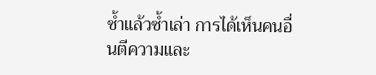ซ้ำแล้วซ้ำเล่า การได้เห็นคนอื่นตีความและ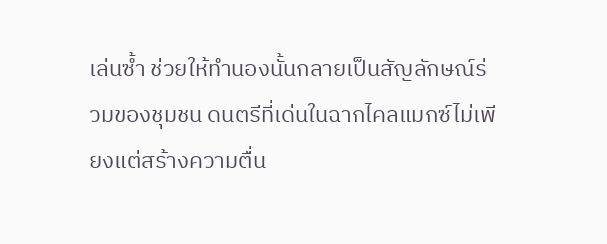เล่นซ้ำ ช่วยให้ทำนองนั้นกลายเป็นสัญลักษณ์ร่วมของชุมชน ดนตรีที่เด่นในฉากไคลแมกซ์ไม่เพียงแต่สร้างความตื่น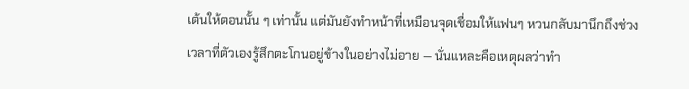เต้นให้ตอนนั้น ๆ เท่านั้น แต่มันยังทำหน้าที่เหมือนจุดเชื่อมให้แฟนๆ หวนกลับมานึกถึงช่วงเวลาที่ตัวเองรู้สึกตะโกนอยู่ข้างในอย่างไม่อาย — นั่นแหละคือเหตุผลว่าทำ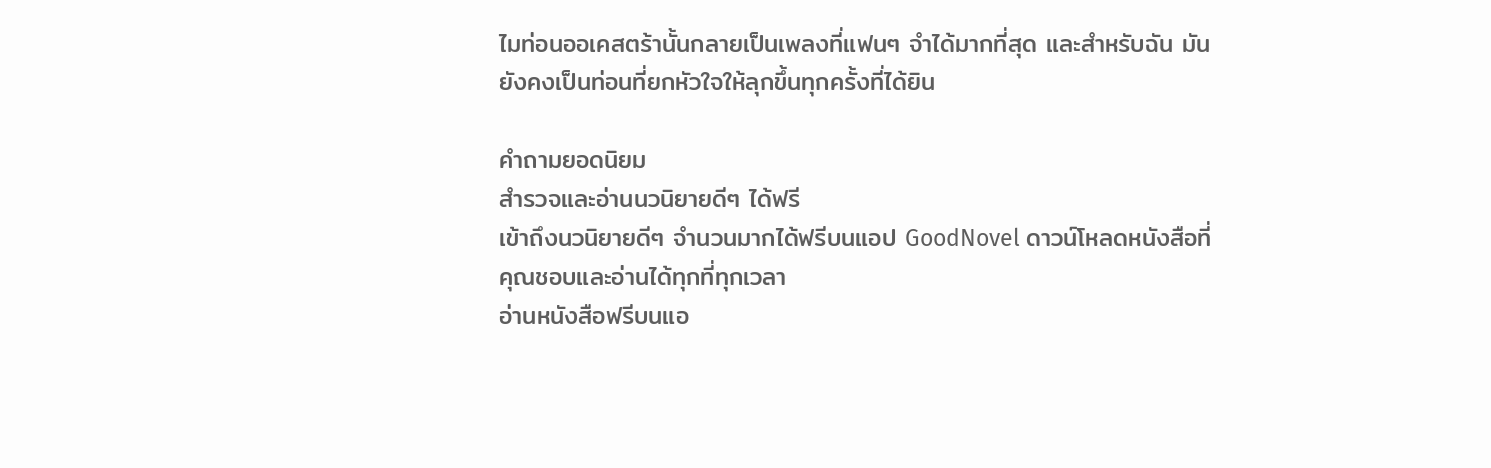ไมท่อนออเคสตร้านั้นกลายเป็นเพลงที่แฟนๆ จำได้มากที่สุด และสำหรับฉัน มันยังคงเป็นท่อนที่ยกหัวใจให้ลุกขึ้นทุกครั้งที่ได้ยิน

คำถามยอดนิยม
สำรวจและอ่านนวนิยายดีๆ ได้ฟรี
เข้าถึงนวนิยายดีๆ จำนวนมากได้ฟรีบนแอป GoodNovel ดาวน์โหลดหนังสือที่คุณชอบและอ่านได้ทุกที่ทุกเวลา
อ่านหนังสือฟรีบนแอ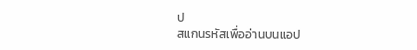ป
สแกนรหัสเพื่ออ่านบนแอป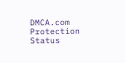DMCA.com Protection Status